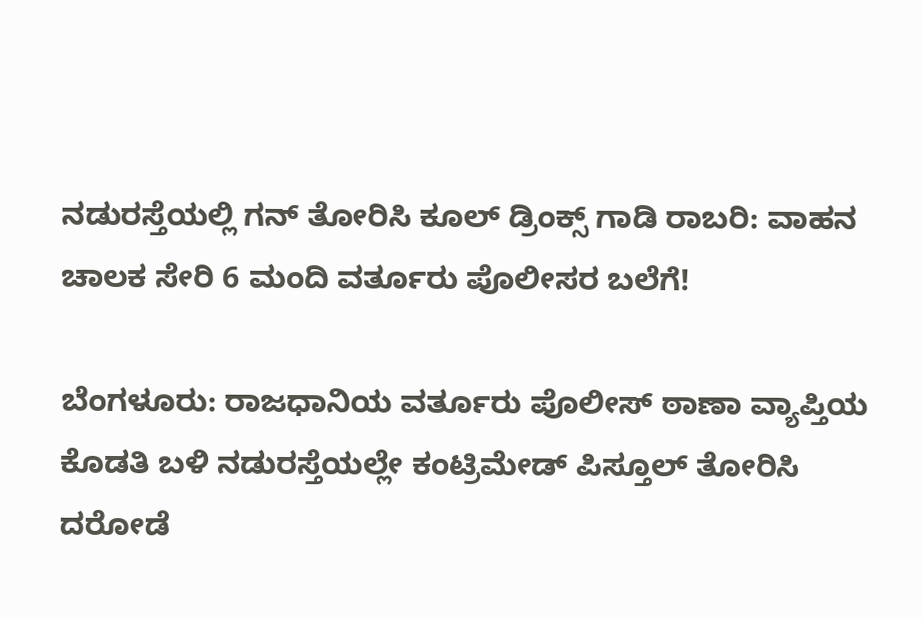ನಡುರಸ್ತೆಯಲ್ಲಿ ಗನ್ ತೋರಿಸಿ ಕೂಲ್ ಡ್ರಿಂಕ್ಸ್ ಗಾಡಿ ರಾಬರಿ: ವಾಹನ ಚಾಲಕ ಸೇರಿ 6 ಮಂದಿ ವರ್ತೂರು ಪೊಲೀಸರ ಬಲೆಗೆ!

ಬೆಂಗಳೂರು: ರಾಜಧಾನಿಯ ವರ್ತೂರು ಪೊಲೀಸ್ ಠಾಣಾ ವ್ಯಾಪ್ತಿಯ ಕೊಡತಿ ಬಳಿ ನಡುರಸ್ತೆಯಲ್ಲೇ ಕಂಟ್ರಿಮೇಡ್ ಪಿಸ್ತೂಲ್ ತೋರಿಸಿ ದರೋಡೆ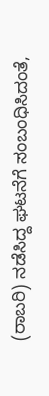(ರಾಬರಿ) ನಡೆಸಿದ್ದ ಘಟನೆಗೆ ಸಂಬಂಧಿಸಿದಂತೆ,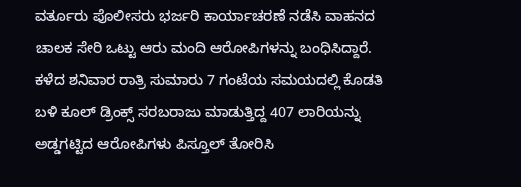ವರ್ತೂರು ಪೊಲೀಸರು ಭರ್ಜರಿ ಕಾರ್ಯಾಚರಣೆ ನಡೆಸಿ ವಾಹನದ ಚಾಲಕ ಸೇರಿ ಒಟ್ಟು ಆರು ಮಂದಿ ಆರೋಪಿಗಳನ್ನು ಬಂಧಿಸಿದ್ದಾರೆ.
ಕಳೆದ ಶನಿವಾರ ರಾತ್ರಿ ಸುಮಾರು 7 ಗಂಟೆಯ ಸಮಯದಲ್ಲಿ ಕೊಡತಿ ಬಳಿ ಕೂಲ್ ಡ್ರಿಂಕ್ಸ್ ಸರಬರಾಜು ಮಾಡುತ್ತಿದ್ದ 407 ಲಾರಿಯನ್ನು ಅಡ್ಡಗಟ್ಟಿದ ಆರೋಪಿಗಳು ಪಿಸ್ತೂಲ್ ತೋರಿಸಿ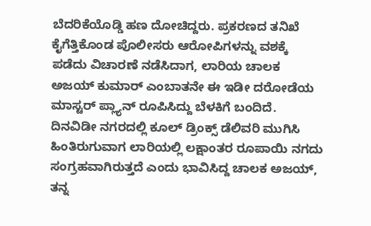ಬೆದರಿಕೆಯೊಡ್ಡಿ ಹಣ ದೋಚಿದ್ದರು. ಪ್ರಕರಣದ ತನಿಖೆ ಕೈಗೆತ್ತಿಕೊಂಡ ಪೊಲೀಸರು ಆರೋಪಿಗಳನ್ನು ವಶಕ್ಕೆ ಪಡೆದು ವಿಚಾರಣೆ ನಡೆಸಿದಾಗ, ಲಾರಿಯ ಚಾಲಕ ಅಜಯ್ ಕುಮಾರ್ ಎಂಬಾತನೇ ಈ ಇಡೀ ದರೋಡೆಯ ಮಾಸ್ಟರ್ ಪ್ಲ್ಯಾನ್ ರೂಪಿಸಿದ್ದು ಬೆಳಕಿಗೆ ಬಂದಿದೆ.
ದಿನವಿಡೀ ನಗರದಲ್ಲಿ ಕೂಲ್ ಡ್ರಿಂಕ್ಸ್ ಡೆಲಿವರಿ ಮುಗಿಸಿ ಹಿಂತಿರುಗುವಾಗ ಲಾರಿಯಲ್ಲಿ ಲಕ್ಷಾಂತರ ರೂಪಾಯಿ ನಗದು ಸಂಗ್ರಹವಾಗಿರುತ್ತದೆ ಎಂದು ಭಾವಿಸಿದ್ದ ಚಾಲಕ ಅಜಯ್, ತನ್ನ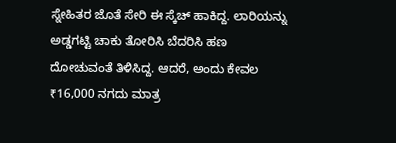ಸ್ನೇಹಿತರ ಜೊತೆ ಸೇರಿ ಈ ಸ್ಕೆಚ್ ಹಾಕಿದ್ದ. ಲಾರಿಯನ್ನು ಅಡ್ಡಗಟ್ಟಿ ಚಾಕು ತೋರಿಸಿ ಬೆದರಿಸಿ ಹಣ ದೋಚುವಂತೆ ತಿಳಿಸಿದ್ದ. ಆದರೆ, ಅಂದು ಕೇವಲ ₹16,000 ನಗದು ಮಾತ್ರ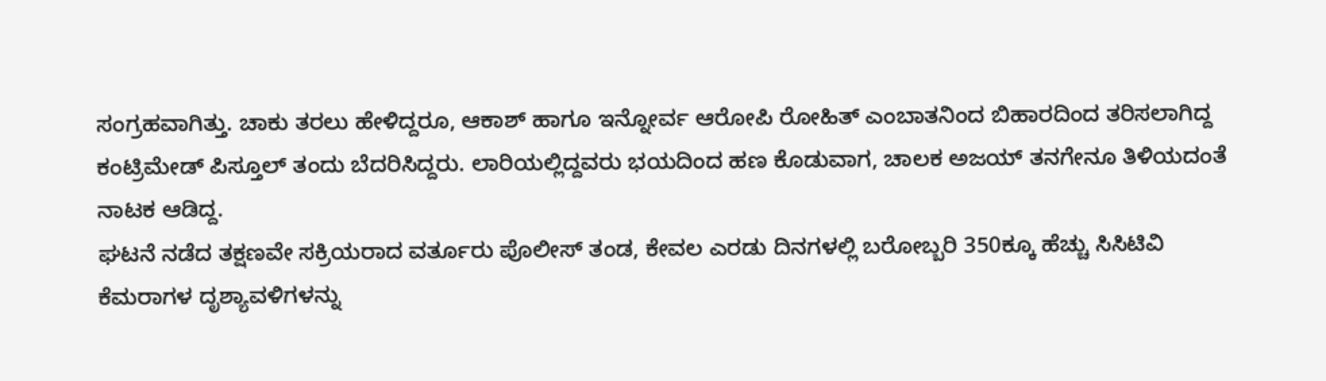ಸಂಗ್ರಹವಾಗಿತ್ತು. ಚಾಕು ತರಲು ಹೇಳಿದ್ದರೂ, ಆಕಾಶ್ ಹಾಗೂ ಇನ್ನೋರ್ವ ಆರೋಪಿ ರೋಹಿತ್ ಎಂಬಾತನಿಂದ ಬಿಹಾರದಿಂದ ತರಿಸಲಾಗಿದ್ದ ಕಂಟ್ರಿಮೇಡ್ ಪಿಸ್ತೂಲ್ ತಂದು ಬೆದರಿಸಿದ್ದರು. ಲಾರಿಯಲ್ಲಿದ್ದವರು ಭಯದಿಂದ ಹಣ ಕೊಡುವಾಗ, ಚಾಲಕ ಅಜಯ್ ತನಗೇನೂ ತಿಳಿಯದಂತೆ ನಾಟಕ ಆಡಿದ್ದ.
ಘಟನೆ ನಡೆದ ತಕ್ಷಣವೇ ಸಕ್ರಿಯರಾದ ವರ್ತೂರು ಪೊಲೀಸ್ ತಂಡ, ಕೇವಲ ಎರಡು ದಿನಗಳಲ್ಲಿ ಬರೋಬ್ಬರಿ 350ಕ್ಕೂ ಹೆಚ್ಚು ಸಿಸಿಟಿವಿ ಕೆಮರಾಗಳ ದೃಶ್ಯಾವಳಿಗಳನ್ನು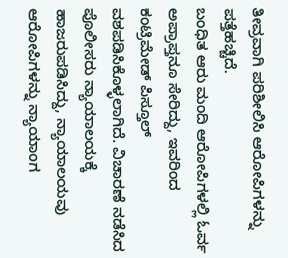ತೀವ್ರವಾಗಿ ಪರಿಶೀಲಿಸಿ ಆರೋಪಿಗಳನ್ನು ಪತ್ತೆಹಚ್ಚಿದೆ.
ಬಂಧಿತ ಆರು ಮಂದಿ ಆರೋಪಿಗಳಲ್ಲಿ ಓರ್ವ ಅಪ್ರಾಪ್ತನೂ ಸೇರಿದ್ದು, ಇವರಿಂದ ಕಂಟ್ರಿಮೇಡ್ ಪಿಸ್ತೂಲ್ ವಶಪಡಿಸಿಕೊಳ್ಳಲಾಗಿದೆ. ವಿಚಾರಣೆ ನಡೆಸಿದ ಪೊಲೀಸರು ನ್ಯಾಯಾಲಯಕ್ಕೆ ಹಾಜರುಪಡಿಸಿದ್ದು, ನ್ಯಾಯಾಲಯವು ಆರೋಪಿಗಳನ್ನು ನ್ಯಾಯಾಂಗ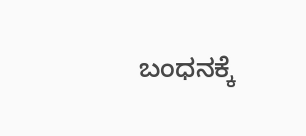ಬಂಧನಕ್ಕೆ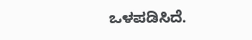ಒಳಪಡಿಸಿದೆ.